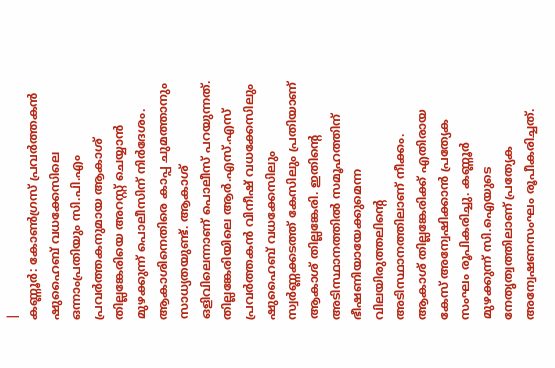|
കണ്ണൂർ: കോൺഗ്രസ് പ്രവർത്തകൻ ഷുഹൈബ് വധക്കേസിലെ ഒന്നാംപ്രതിയും സി.പി.എം പ്രവർത്തകനുമായ ആകാശ് തില്ലങ്കേരിയെ അറസ്റ്റ് ചെയ്യാൻ മുഴക്കുന്ന് പൊലീസിന് നിർദേശം. ആകാശിനെതിരെ കാപ്പ ചുമത്താനും സാധ്യതയുണ്ട്. ആകാശ് ഒളിവിലെന്നാണ് പൊലീസ് പറയുന്നത്. തില്ലങ്കേരിയിലെ ആർ.എസ്.എസ് പ്രവർത്തകൻ വിനീഷ് വധക്കേസിലും ഷുഹൈബ് വധക്കേസിലും സ്വർണ്ണക്കടത്ത് കേസിലും പ്രതിയാണ് ആകാശ് തില്ലങ്കേരി. ഇതിന്റെ അടിസ്ഥാനത്തിൽ സമൂഹത്തിന് ഭീഷണിയായേക്കുമെന്ന വിലയിരുത്തലിന്റെ അടിസ്ഥാനത്തിലാണ് നീക്കം.
ആകാശ് തില്ലങ്കേരിക്ക് എതിരായ കേസ് അന്വേഷിക്കാൻ പ്രത്യേക സംഘം രൂപികരിച്ചു. കണ്ണൂർ മുഴക്കുന്ന് സി.ഐയുടെ നേതൃത്വത്തിലാണ് പ്രത്യേക അന്വേഷണസംഘം രൂപീകരിച്ചത്.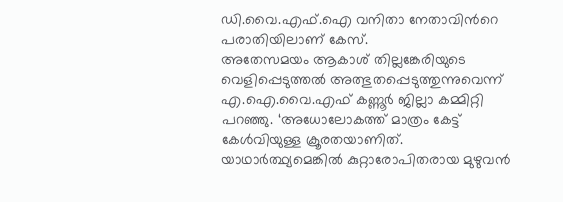ഡി.വൈ.എഫ്.ഐ വനിതാ നേതാവിൻറെ പരാതിയിലാണ് കേസ്.
അതേസമയം ആകാശ് തില്ലങ്കേരിയുടെ വെളിപ്പെടുത്തൽ അത്ഭുതപ്പെടുത്തുന്നുവെന്ന് എ.ഐ.വൈ.എഫ് കണ്ണൂർ ജില്ലാ കമ്മിറ്റി പറഞ്ഞു. ‘അധോലോകത്ത് മാത്രം കേട്ട് കേൾവിയുള്ള ക്രൂരതയാണിത്. യാഥാർത്ഥ്യമെങ്കിൽ കുറ്റാരോപിതരായ മുഴുവൻ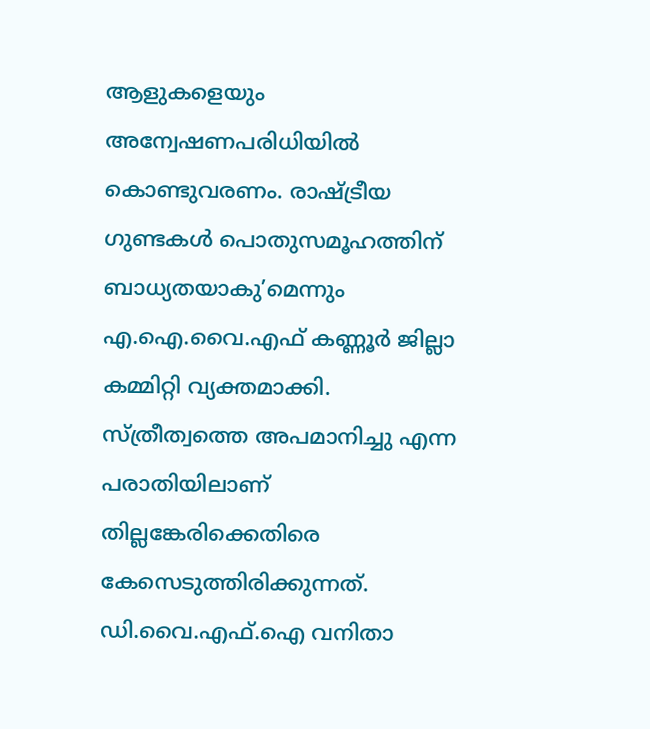ആളുകളെയും അന്വേഷണപരിധിയിൽ കൊണ്ടുവരണം. രാഷ്ട്രീയ ഗുണ്ടകൾ പൊതുസമൂഹത്തിന് ബാധ്യതയാകു’മെന്നും എ.ഐ.വൈ.എഫ് കണ്ണൂർ ജില്ലാ കമ്മിറ്റി വ്യക്തമാക്കി.
സ്ത്രീത്വത്തെ അപമാനിച്ചു എന്ന പരാതിയിലാണ് തില്ലങ്കേരിക്കെതിരെ കേസെടുത്തിരിക്കുന്നത്. ഡി.വൈ.എഫ്.ഐ വനിതാ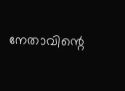നേതാവിന്റെ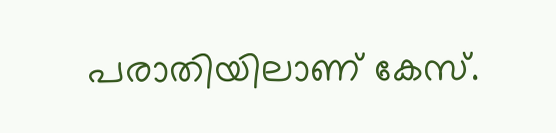പരാതിയിലാണ് കേസ്.